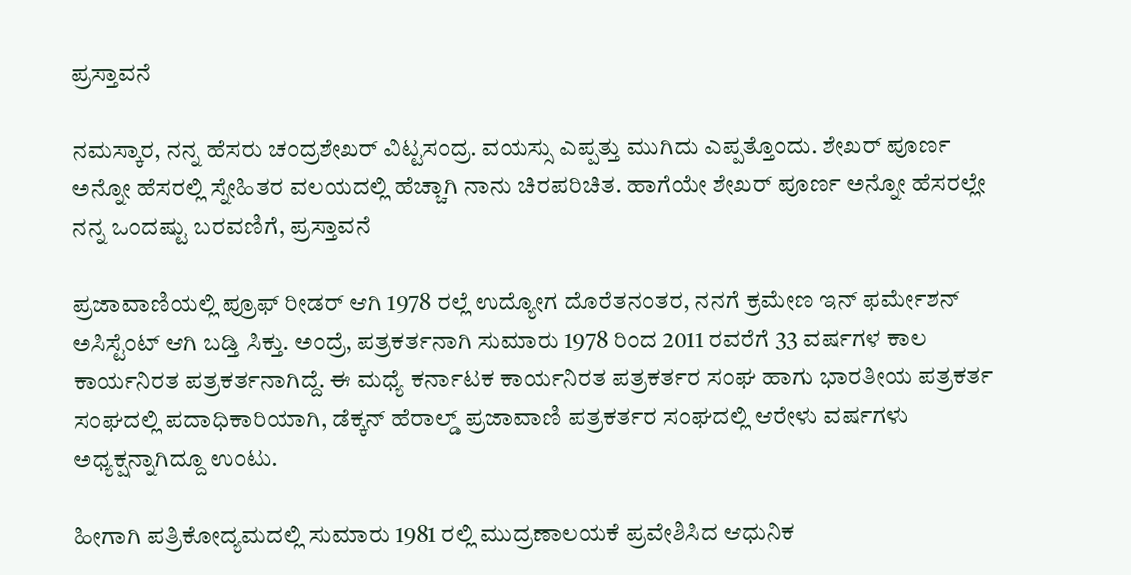ಪ್ರಸ್ತಾವನೆ

ನಮಸ್ಕಾರ, ನನ್ನ ಹೆಸರು ಚಂದ್ರಶೇಖರ್ ವಿಟ್ಟಸಂದ್ರ. ವಯಸ್ಸು ಎಪ್ಪತ್ತು ಮುಗಿದು ಎಪ್ಪತ್ತೊಂದು. ಶೇಖರ್ ಪೂರ್ಣ ಅನ್ನೋ ಹೆಸರಲ್ಲಿ ಸ್ನೇಹಿತರ ವಲಯದಲ್ಲಿ ಹೆಚ್ಚಾಗಿ ನಾನು ಚಿರಪರಿಚಿತ. ಹಾಗೆಯೇ ಶೇಖರ್ ಪೂರ್ಣ ಅನ್ನೋ ಹೆಸರಲ್ಲೇ ನನ್ನ ಒಂದಷ್ಟು ಬರವಣಿಗೆ, ಪ್ರಸ್ತಾವನೆ

ಪ್ರಜಾವಾಣಿಯಲ್ಲಿ ಪ್ರೂಫ್ ರೀಡರ್ ಆಗಿ 1978 ರಲ್ಲೆ ಉದ್ಯೋಗ ದೊರೆತನಂತರ, ನನಗೆ ಕ್ರಮೇಣ ಇನ್ ಫರ್ಮೇಶನ್ ಅಸಿಸ್ಟೆಂಟ್ ಆಗಿ ಬಡ್ತಿ ಸಿಕ್ತು. ಅಂದ್ರೆ, ಪತ್ರಕರ್ತನಾಗಿ ಸುಮಾರು 1978 ರಿಂದ 2011 ರವರೆಗೆ 33 ವರ್ಷಗಳ ಕಾಲ ಕಾರ್ಯನಿರತ ಪತ್ರಕರ್ತನಾಗಿದ್ದೆ. ಈ ಮಧ್ಯೆ ಕರ್ನಾಟಕ ಕಾರ್ಯನಿರತ ಪತ್ರಕರ್ತರ ಸಂಘ ಹಾಗು ಭಾರತೀಯ ಪತ್ರಕರ್ತ ಸಂಘದಲ್ಲಿ ಪದಾಧಿಕಾರಿಯಾಗಿ, ಡೆಕ್ಕನ್ ಹೆರಾಲ್ಡ್ ಪ್ರಜಾವಾಣಿ ಪತ್ರಕರ್ತರ ಸಂಘದಲ್ಲಿ ಆರೇಳು ವರ್ಷಗಳು ಅಧ್ಯಕ್ಷನ್ನಾಗಿದ್ದೂ ಉಂಟು.

ಹೀಗಾಗಿ ಪತ್ರಿಕೋದ್ಯಮದಲ್ಲಿ ಸುಮಾರು 1981 ರಲ್ಲಿ ಮುದ್ರಣಾಲಯಕೆ ಪ್ರವೇಶಿಸಿದ ಆಧುನಿಕ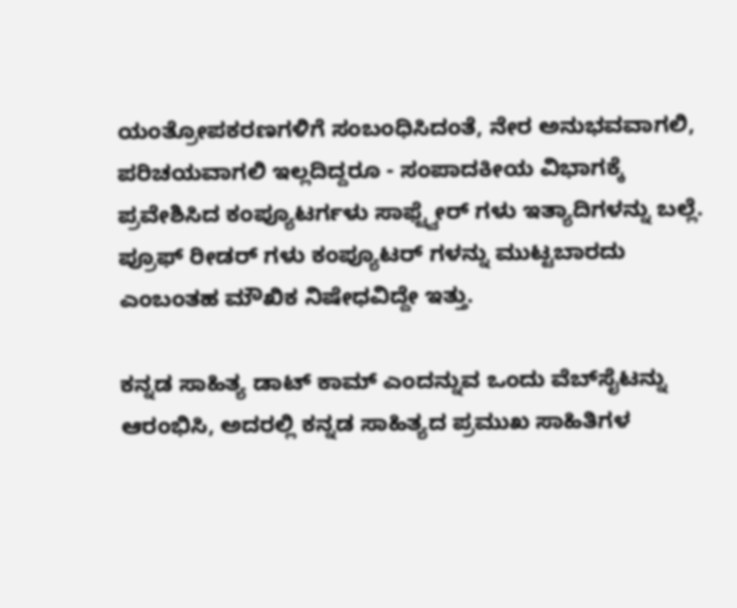ಯಂತ್ರೋಪಕರಣಗಳಿಗೆ ಸಂಬಂಧಿಸಿದಂತೆ, ನೇರ ಅನುಭವವಾಗಲಿ, ಪರಿಚಯವಾಗಲಿ ಇಲ್ಲದಿದ್ದರೂ - ಸಂಪಾದಕೀಯ ವಿಭಾಗಕ್ಕೆ ಪ್ರವೇಶಿಸಿದ ಕಂಪ್ಯೂಟರ್ಗಳು ಸಾಫ್ಟ್ವೇರ್ ಗಳು ಇತ್ಯಾದಿಗಳನ್ನು ಬಲ್ಲೆ. ಪ್ರೂಫ್ ರೀಡರ್ ಗಳು ಕಂಪ್ಯೂಟರ್ ಗಳನ್ನು ಮುಟ್ಟಬಾರದು ಎಂಬಂತಹ ಮೌಖಿಕ ನಿಷೇಧವಿದ್ದೇ ಇತ್ತು.

ಕನ್ನಡ ಸಾಹಿತ್ಯ ಡಾಟ್ ಕಾಮ್ ಎಂದನ್ನುವ ಒಂದು ವೆಬ್‌ಸೈಟನ್ನು ಆರಂಭಿಸಿ, ಅದರಲ್ಲಿ ಕನ್ನಡ ಸಾಹಿತ್ಯದ ಪ್ರಮುಖ ಸಾಹಿತಿಗಳ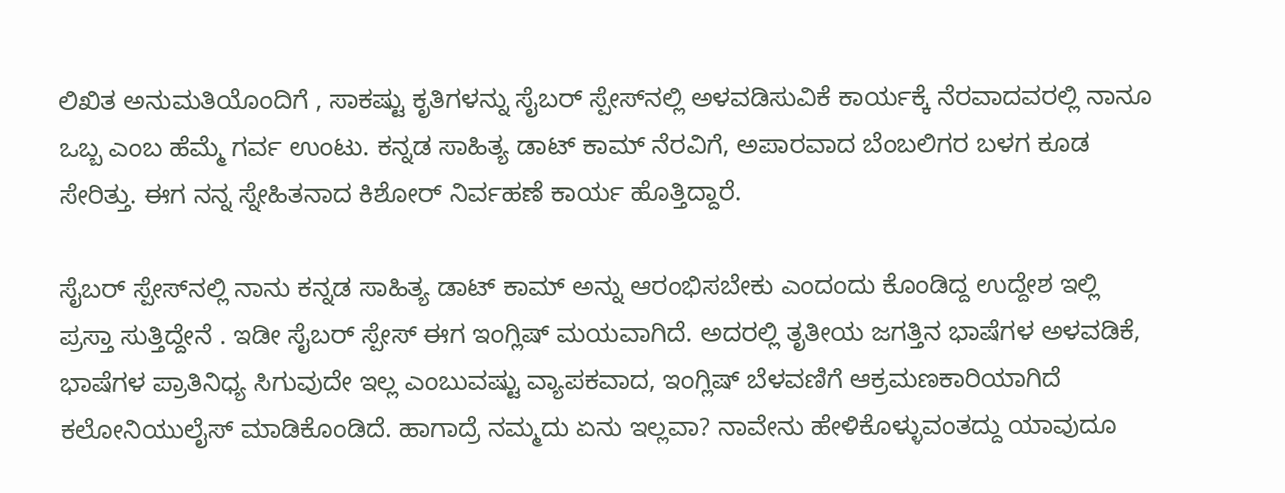ಲಿಖಿತ ಅನುಮತಿಯೊಂದಿಗೆ , ಸಾಕಷ್ಟು ಕೃತಿಗಳನ್ನು ಸೈಬರ್ ಸ್ಪೇಸ್‌ನಲ್ಲಿ ಅಳವಡಿಸುವಿಕೆ ಕಾರ್ಯಕ್ಕೆ ನೆರವಾದವರಲ್ಲಿ ನಾನೂ ಒಬ್ಬ ಎಂಬ ಹೆಮ್ಮೆ ಗರ್ವ ಉಂಟು. ಕನ್ನಡ ಸಾಹಿತ್ಯ ಡಾಟ್ ಕಾಮ್ ನೆರವಿಗೆ, ಅಪಾರವಾದ ಬೆಂಬಲಿಗರ ಬಳಗ ಕೂಡ ಸೇರಿತ್ತು. ಈಗ ನನ್ನ ಸ್ನೇಹಿತನಾದ ಕಿಶೋರ್ ನಿರ್ವಹಣೆ ಕಾರ್ಯ ಹೊತ್ತಿದ್ದಾರೆ.

ಸೈಬರ್ ಸ್ಪೇಸ್‌ನಲ್ಲಿ ನಾನು ಕನ್ನಡ ಸಾಹಿತ್ಯ ಡಾಟ್ ಕಾಮ್ ಅನ್ನು ಆರಂಭಿಸಬೇಕು ಎಂದಂದು ಕೊಂಡಿದ್ದ ಉದ್ದೇಶ ಇಲ್ಲಿ ಪ್ರಸ್ತಾ ಸುತ್ತಿದ್ದೇನೆ . ಇಡೀ ಸೈಬರ್ ಸ್ಪೇಸ್ ಈಗ ಇಂಗ್ಲಿಷ್ ಮಯವಾಗಿದೆ. ಅದರಲ್ಲಿ ತೃತೀಯ ಜಗತ್ತಿನ ಭಾಷೆಗಳ ಅಳವಡಿಕೆ, ಭಾಷೆಗಳ ಪ್ರಾತಿನಿಧ್ಯ ಸಿಗುವುದೇ ಇಲ್ಲ ಎಂಬುವಷ್ಟು ವ್ಯಾಪಕವಾದ, ಇಂಗ್ಲಿಷ್ ಬೆಳವಣಿಗೆ ಆಕ್ರಮಣಕಾರಿಯಾಗಿದೆ ಕಲೋನಿಯುಲೈಸ್ ಮಾಡಿಕೊಂಡಿದೆ. ಹಾಗಾದ್ರೆ ನಮ್ಮದು ಏನು ಇಲ್ಲವಾ? ನಾವೇನು ಹೇಳಿಕೊಳ್ಳುವಂತದ್ದು ಯಾವುದೂ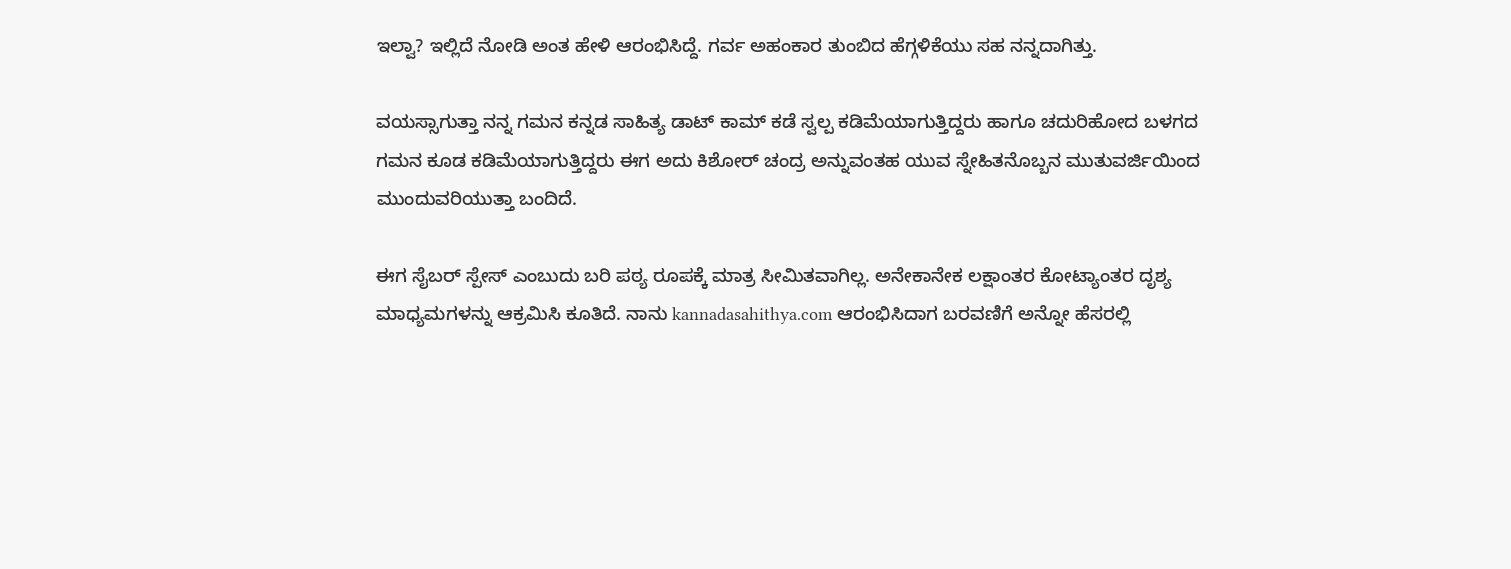ಇಲ್ವಾ? ಇಲ್ಲಿದೆ ನೋಡಿ ಅಂತ ಹೇಳಿ ಆರಂಭಿಸಿದ್ದೆ. ಗರ್ವ ಅಹಂಕಾರ ತುಂಬಿದ ಹೆಗ್ಗಳಿಕೆಯು ಸಹ ನನ್ನದಾಗಿತ್ತು.

ವಯಸ್ಸಾಗುತ್ತಾ ನನ್ನ ಗಮನ ಕನ್ನಡ ಸಾಹಿತ್ಯ ಡಾಟ್ ಕಾಮ್ ಕಡೆ ಸ್ವಲ್ಪ ಕಡಿಮೆಯಾಗುತ್ತಿದ್ದರು ಹಾಗೂ ಚದುರಿಹೋದ ಬಳಗದ ಗಮನ ಕೂಡ ಕಡಿಮೆಯಾಗುತ್ತಿದ್ದರು ಈಗ ಅದು ಕಿಶೋರ್ ಚಂದ್ರ ಅನ್ನುವಂತಹ ಯುವ ಸ್ನೇಹಿತನೊಬ್ಬನ ಮುತುವರ್ಜಿಯಿಂದ ಮುಂದುವರಿಯುತ್ತಾ ಬಂದಿದೆ.

ಈಗ ಸೈಬರ್ ಸ್ಪೇಸ್ ಎಂಬುದು ಬರಿ ಪಠ್ಯ ರೂಪಕ್ಕೆ ಮಾತ್ರ ಸೀಮಿತವಾಗಿಲ್ಲ. ಅನೇಕಾನೇಕ ಲಕ್ಷಾಂತರ ಕೋಟ್ಯಾಂತರ ದೃಶ್ಯ ಮಾಧ್ಯಮಗಳನ್ನು ಆಕ್ರಮಿಸಿ ಕೂತಿದೆ. ನಾನು kannadasahithya.com ಆರಂಭಿಸಿದಾಗ ಬರವಣಿಗೆ ಅನ್ನೋ ಹೆಸರಲ್ಲಿ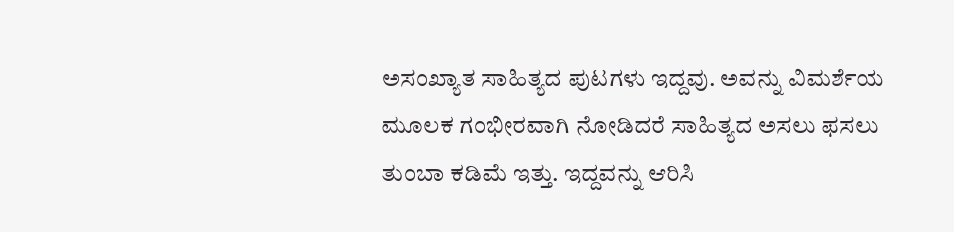ಅಸಂಖ್ಯಾತ ಸಾಹಿತ್ಯದ ಪುಟಗಳು ಇದ್ದವು. ಅವನ್ನು ವಿಮರ್ಶೆಯ ಮೂಲಕ ಗಂಭೀರವಾಗಿ ನೋಡಿದರೆ ಸಾಹಿತ್ಯದ ಅಸಲು ಫಸಲು ತುಂಬಾ ಕಡಿಮೆ ಇತ್ತು. ಇದ್ದವನ್ನು ಆರಿಸಿ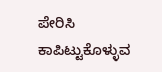ಪೇರಿಸಿ ಕಾಪಿಟ್ಟುಕೊಳ್ಳುವ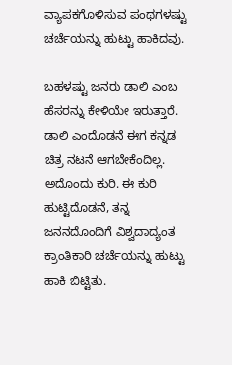ವ್ಯಾಪಕಗೊಳಿಸುವ ಪಂಥಗಳಷ್ಟು ಚರ್ಚೆಯನ್ನು ಹುಟ್ಟು ಹಾಕಿದವು.

ಬಹಳಷ್ಟು ಜನರು ಡಾಲಿ ಎಂಬ ಹೆಸರನ್ನು ಕೇಳಿಯೇ ಇರುತ್ತಾರೆ. ಡಾಲಿ ಎಂದೊಡನೆ ಈಗ ಕನ್ನಡ ಚಿತ್ರ ನಟನೆ ಆಗಬೇಕೆಂದಿಲ್ಲ. ಅದೊಂದು ಕುರಿ. ಈ ಕುರಿ ಹುಟ್ಟಿದೊಡನೆ, ತನ್ನ ಜನನದೊಂದಿಗೆ ವಿಶ್ವದಾದ್ಯಂತ ಕ್ರಾಂತಿಕಾರಿ ಚರ್ಚೆಯನ್ನು ಹುಟ್ಟು ಹಾಕಿ ಬಿಟ್ಟಿತು.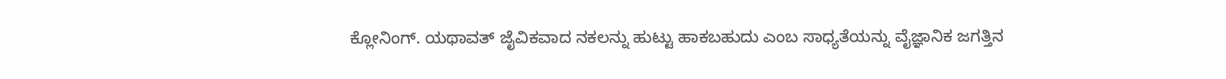ಕ್ಲೋನಿಂಗ್. ಯಥಾವತ್ ಜೈವಿಕವಾದ ನಕಲನ್ನು ಹುಟ್ಟು ಹಾಕಬಹುದು ಎಂಬ ಸಾಧ್ಯತೆಯನ್ನು ವೈಜ್ಞಾನಿಕ ಜಗತ್ತಿನ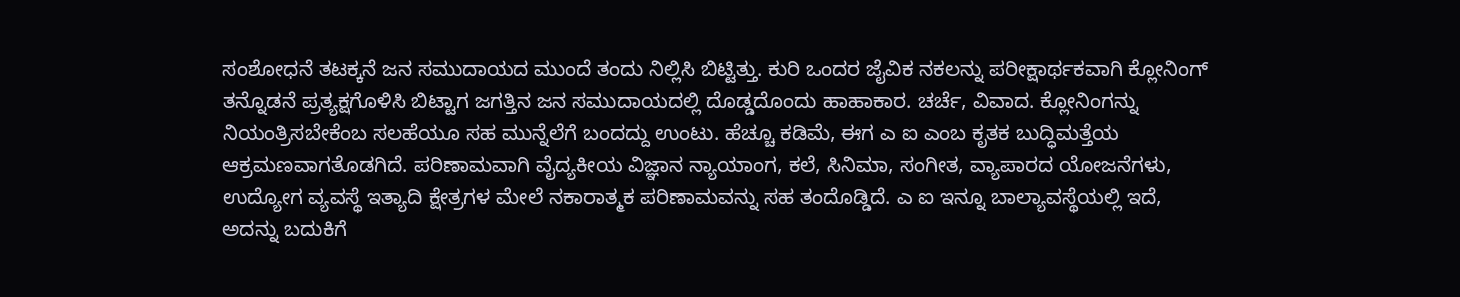ಸಂಶೋಧನೆ ತಟಕ್ಕನೆ ಜನ ಸಮುದಾಯದ ಮುಂದೆ ತಂದು ನಿಲ್ಲಿಸಿ ಬಿಟ್ಟಿತ್ತು. ಕುರಿ ಒಂದರ ಜೈವಿಕ ನಕಲನ್ನು ಪರೀಕ್ಷಾರ್ಥಕವಾಗಿ ಕ್ಲೋನಿಂಗ್ ತನ್ನೊಡನೆ ಪ್ರತ್ಯಕ್ಷಗೊಳಿಸಿ ಬಿಟ್ಟಾಗ ಜಗತ್ತಿನ ಜನ ಸಮುದಾಯದಲ್ಲಿ ದೊಡ್ಡದೊಂದು ಹಾಹಾಕಾರ. ಚರ್ಚೆ, ವಿವಾದ. ಕ್ಲೋನಿಂಗನ್ನು ನಿಯಂತ್ರಿಸಬೇಕೆಂಬ ಸಲಹೆಯೂ ಸಹ ಮುನ್ನೆಲೆಗೆ ಬಂದದ್ದು ಉಂಟು. ಹೆಚ್ಚೂ ಕಡಿಮೆ, ಈಗ ಎ ಐ ಎಂಬ ಕೃತಕ ಬುದ್ಧಿಮತ್ತೆಯ ಆಕ್ರಮಣವಾಗತೊಡಗಿದೆ. ಪರಿಣಾಮವಾಗಿ ವೈದ್ಯಕೀಯ ವಿಜ್ಞಾನ ನ್ಯಾಯಾಂಗ, ಕಲೆ, ಸಿನಿಮಾ, ಸಂಗೀತ, ವ್ಯಾಪಾರದ ಯೋಜನೆಗಳು, ಉದ್ಯೋಗ ವ್ಯವಸ್ಥೆ ಇತ್ಯಾದಿ ಕ್ಷೇತ್ರಗಳ ಮೇಲೆ ನಕಾರಾತ್ಮಕ ಪರಿಣಾಮವನ್ನು ಸಹ ತಂದೊಡ್ಡಿದೆ. ಎ ಐ ಇನ್ನೂ ಬಾಲ್ಯಾವಸ್ಥೆಯಲ್ಲಿ ಇದೆ, ಅದನ್ನು ಬದುಕಿಗೆ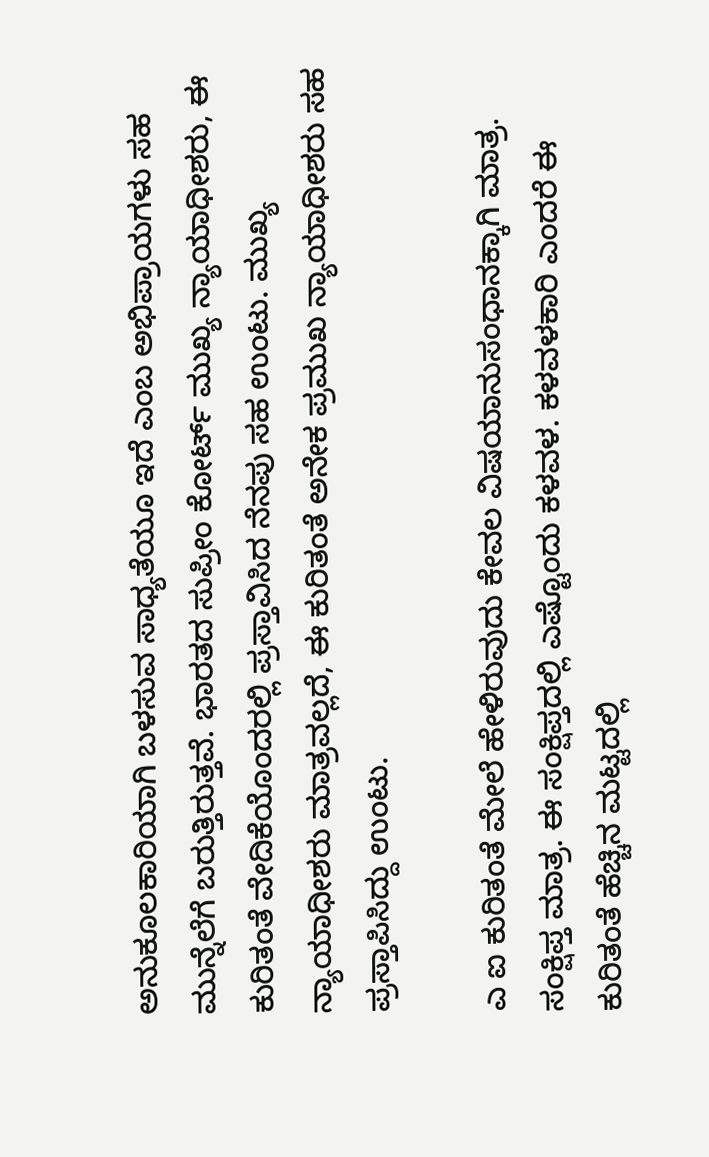ಅನುಕೂಲಕಾರಿಯಾಗಿ ಬಳಸುವ ಸಾಧ್ಯತೆಯೂ ಇದೆ ಎಂಬ ಅಭಿಪ್ರಾಯಗಳು ಸಹ ಮುನ್ನೆಲೆಗೆ ಬರುತ್ತಿರುತ್ತವೆ. ಭಾರತದ ಸುಪ್ರೀಂ ಕೋರ್ಟ್ ಮುಖ್ಯ ನ್ಯಾಯಾಧೀಶರು, ಈ ಕುರಿತಂತೆ ವೇದಿಕೆಯೊಂದರಲ್ಲಿ ಪ್ರಸ್ತಾವಿಸಿದ ನೆನಪು ಸಹ ಉಂಟು. ಮುಖ್ಯ ನ್ಯಾಯಾಧೀಶರು ಮಾತ್ರವಲ್ಲದೆ, ಈ ಕುರಿತಂತೆ ಅನೇಕ ಪ್ರಮುಖ ನ್ಯಾಯಾಧೀಶರು ಸಹ ಪ್ರಸ್ತಾಪಿಸಿದ್ದು ಉಂಟು.

ಎ ಐ ಕುರಿತಂತೆ ಮೇಲೆ ಹೇಳಿರುವುದು ಕೇವಲ ವಿಷಯಾನುಸಂಧಾನಕ್ಕಾಗಿ ಮಾತ್ರ. ಸಂಕ್ಷಿಪ್ತ ಮಾತ್ರ. ಈ ಸಂಕ್ಷಿಪ್ತದಲ್ಲಿ ಎಷ್ಟೊಂದು ಕಳವಳ. ಕಳವಳಕಾರಿ ಎಂದರೆ ಈ ಕುರಿತಂತೆ ಹೆಚ್ಚಿನ ಮಟ್ಟದಲ್ಲಿ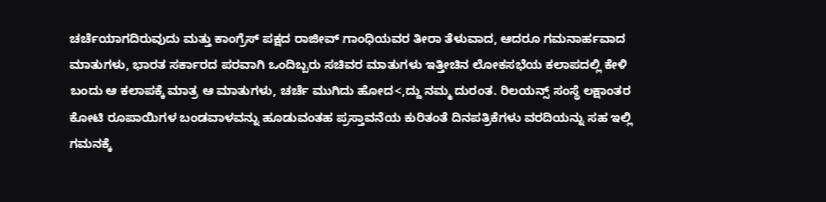ಚರ್ಚೆಯಾಗದಿರುವುದು ಮತ್ತು ಕಾಂಗ್ರೆಸ್ ಪಕ್ಷದ ರಾಜೀವ್ ಗಾಂಧಿಯವರ ತೀರಾ ತೆಳುವಾದ, ಆದರೂ ಗಮನಾರ್ಹವಾದ ಮಾತುಗಳು, ಭಾರತ ಸರ್ಕಾರದ ಪರವಾಗಿ ಒಂದಿಬ್ಬರು ಸಚಿವರ ಮಾತುಗಳು ಇತ್ತೀಚಿನ ಲೋಕಸಭೆಯ ಕಲಾಪದಲ್ಲಿ ಕೇಳಿ ಬಂದು ಆ ಕಲಾಪಕ್ಕೆ ಮಾತ್ರ ಆ ಮಾತುಗಳು, ಚರ್ಚೆ ಮುಗಿದು ಹೋದ<,ದ್ದು ನಮ್ಮ ದುರಂತ. ರಿಲಯನ್ಸ್ ಸಂಸ್ಥೆ ಲಕ್ಷಾಂತರ ಕೋಟಿ ರೂಪಾಯಿಗಳ ಬಂಡವಾಳವನ್ನು ಹೂಡುವಂತಹ ಪ್ರಸ್ತಾವನೆಯ ಕುರಿತಂತೆ ದಿನಪತ್ರಿಕೆಗಳು ವರದಿಯನ್ನು ಸಹ ಇಲ್ಲಿ ಗಮನಕ್ಕೆ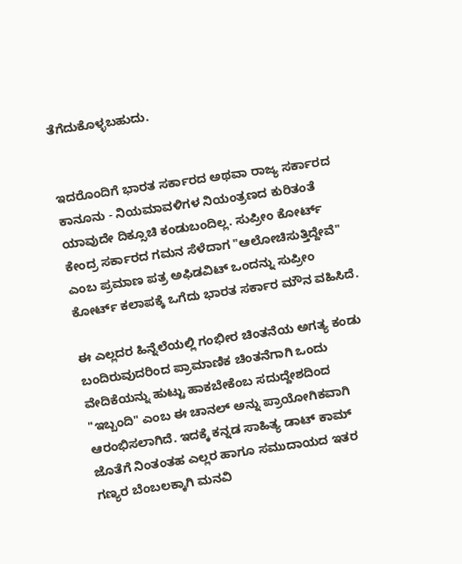ತೆಗೆದುಕೊಳ್ಳಬಹುದು.


ಇದರೊಂದಿಗೆ ಭಾರತ ಸರ್ಕಾರದ ಅಥವಾ ರಾಜ್ಯ ಸರ್ಕಾರದ ಕಾನೂನು - ನಿಯಮಾವಳಿಗಳ ನಿಯಂತ್ರಣದ ಕುರಿತಂತೆ ಯಾವುದೇ ದಿಕ್ಸೂಚಿ ಕಂಡುಬಂದಿಲ್ಲ. ಸುಪ್ರೀಂ ಕೋರ್ಟ್ ಕೇಂದ್ರ ಸರ್ಕಾರದ ಗಮನ ಸೆಳೆದಾಗ "ಆಲೋಚಿಸುತ್ತಿದ್ದೇವೆ" ಎಂಬ ಪ್ರಮಾಣ ಪತ್ರ ಅಫಿಡವಿಟ್ ಒಂದನ್ನು ಸುಪ್ರೀಂ ಕೋರ್ಟ್ ಕಲಾಪಕ್ಕೆ ಒಗೆದು ಭಾರತ ಸರ್ಕಾರ ಮೌನ ವಹಿಸಿದೆ.

ಈ ಎಲ್ಲದರ ಹಿನ್ನೆಲೆಯಲ್ಲಿ ಗಂಭೀರ ಚಿಂತನೆಯ ಅಗತ್ಯ ಕಂಡು ಬಂದಿರುವುದರಿಂದ ಪ್ರಾಮಾಣಿಕ ಚಿಂತನೆಗಾಗಿ ಒಂದು ವೇದಿಕೆಯನ್ನು ಹುಟ್ಟು ಹಾಕಬೇಕೆಂಬ ಸದುದ್ದೇಶದಿಂದ "ಇಬ್ಬಂದಿ" ಎಂಬ ಈ ಚಾನಲ್ ಅನ್ನು ಪ್ರಾಯೋಗಿಕವಾಗಿ ಆರಂಭಿಸಲಾಗಿದೆ. ಇದಕ್ಕೆ ಕನ್ನಡ ಸಾಹಿತ್ಯ ಡಾಟ್ ಕಾಮ್ ಜೊತೆಗೆ ನಿಂತಂತಹ ಎಲ್ಲರ ಹಾಗೂ ಸಮುದಾಯದ ಇತರ ಗಣ್ಯರ ಬೆಂಬಲಕ್ಕಾಗಿ ಮನವಿ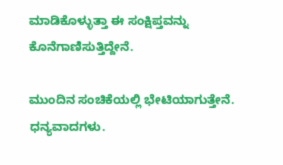ಮಾಡಿಕೊಳ್ಳುತ್ತಾ ಈ ಸಂಕ್ಷಿಪ್ತವನ್ನು ಕೊನೆಗಾಣಿಸುತ್ತಿದ್ದೇನೆ.

ಮುಂದಿನ ಸಂಚಿಕೆಯಲ್ಲಿ ಭೇಟಿಯಾಗುತ್ತೇನೆ. ಧನ್ಯವಾದಗಳು.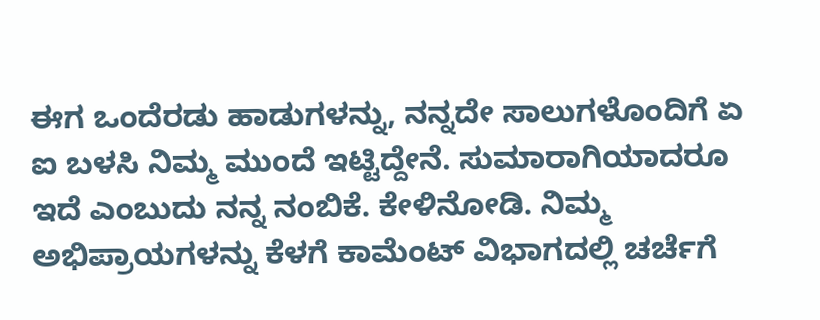ಈಗ ಒಂದೆರಡು ಹಾಡುಗಳನ್ನು, ನನ್ನದೇ ಸಾಲುಗಳೊಂದಿಗೆ ಏ ಐ ಬಳಸಿ ನಿಮ್ಮ ಮುಂದೆ ಇಟ್ಟಿದ್ದೇನೆ. ಸುಮಾರಾಗಿಯಾದರೂ ಇದೆ ಎಂಬುದು ನನ್ನ ನಂಬಿಕೆ. ಕೇಳಿನೋಡಿ. ನಿಮ್ಮ ಅಭಿಪ್ರಾಯಗಳನ್ನು ಕೆಳಗೆ ಕಾಮೆಂಟ್ ವಿಭಾಗದಲ್ಲಿ ಚರ್ಚೆಗೆ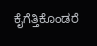ಕೈಗೆತ್ತಿಕೊಂಡರೆ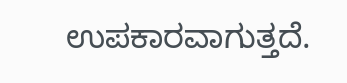ಉಪಕಾರವಾಗುತ್ತದೆ.